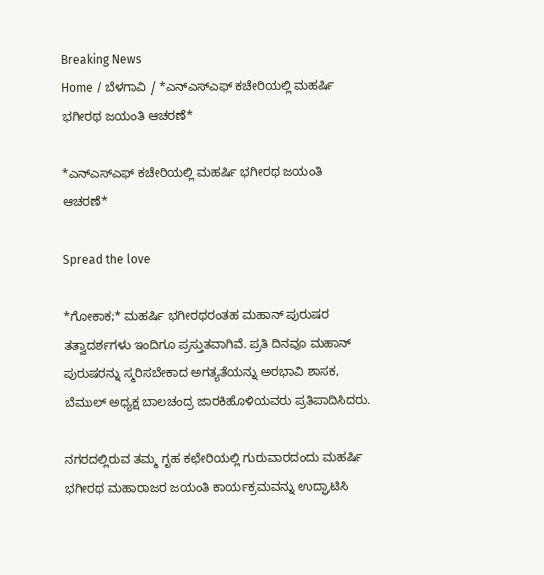Breaking News
Home / ಬೆಳಗಾವಿ / *ಎನ್ಎಸ್ಎಫ್ ಕಚೇರಿಯಲ್ಲಿ ಮಹರ್ಷಿ ಭಗೀರಥ ಜಯಂತಿ ಆಚರಣೆ*

*ಎನ್ಎಸ್ಎಫ್ ಕಚೇರಿಯಲ್ಲಿ ಮಹರ್ಷಿ ಭಗೀರಥ ಜಯಂತಿ ಆಚರಣೆ*

Spread the love

*ಗೋಕಾಕ;* ಮಹರ್ಷಿ ಭಗೀರಥರಂತಹ ಮಹಾನ್ ಪುರುಷರ ತತ್ವಾದರ್ಶಗಳು ಇಂದಿಗೂ ಪ್ರಸ್ತುತವಾಗಿವೆ. ಪ್ರತಿ ದಿನವೂ ಮಹಾನ್ ಪುರುಷರನ್ನು ಸ್ಮರಿಸಬೇಕಾದ ಅಗತ್ಯತೆಯನ್ನು ಅರಭಾವಿ ಶಾಸಕ, ಬೆಮುಲ್ ಅಧ್ಯಕ್ಷ ಬಾಲಚಂದ್ರ ಜಾರಕಿಹೊಳಿಯವರು ಪ್ರತಿಪಾದಿಸಿದರು.

ನಗರದಲ್ಲಿರುವ ತಮ್ಮ ಗೃಹ ಕಛೇರಿಯಲ್ಲಿ ಗುರುವಾರದಂದು ಮಹರ್ಷಿ ಭಗೀರಥ ಮಹಾರಾಜರ ಜಯಂತಿ ಕಾರ್ಯಕ್ರಮವನ್ನು ಉದ್ಘಾಟಿಸಿ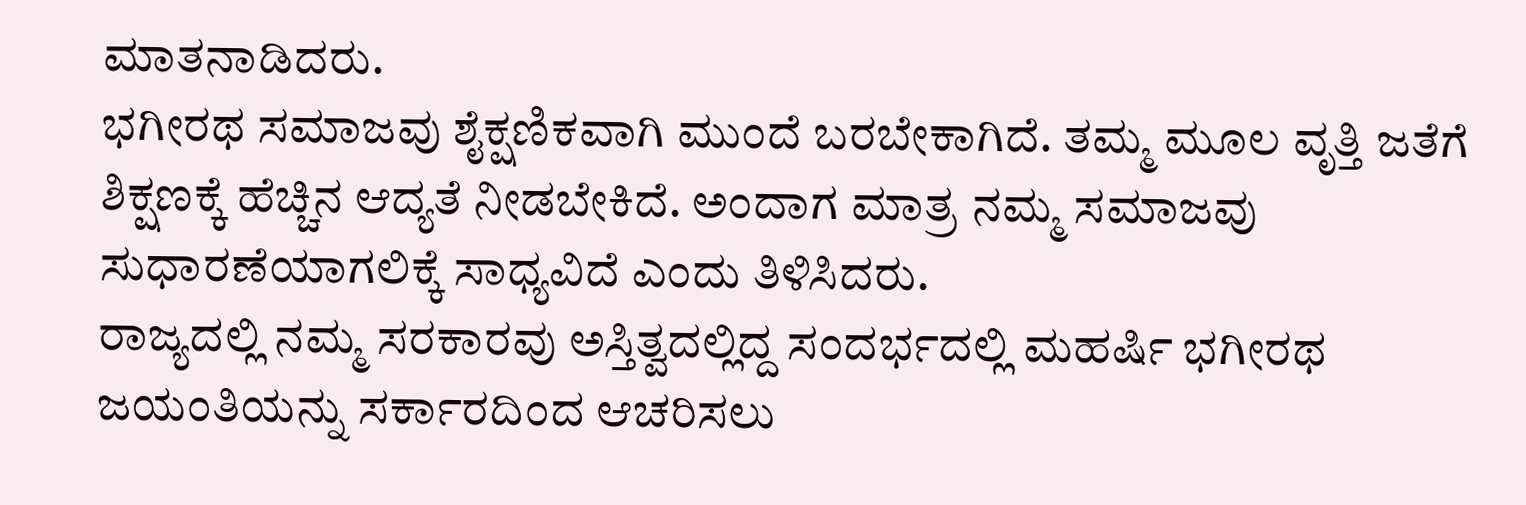ಮಾತನಾಡಿದರು.
ಭಗೀರಥ ಸಮಾಜವು ಶೈಕ್ಷಣಿಕವಾಗಿ ಮುಂದೆ ಬರಬೇಕಾಗಿದೆ. ತಮ್ಮ ಮೂಲ ವೃತ್ತಿ ಜತೆಗೆ ಶಿಕ್ಷಣಕ್ಕೆ ಹೆಚ್ಚಿನ ಆದ್ಯತೆ ನೀಡಬೇಕಿದೆ. ಅಂದಾಗ ಮಾತ್ರ ನಮ್ಮ ಸಮಾಜವು ಸುಧಾರಣೆಯಾಗಲಿಕ್ಕೆ ಸಾಧ್ಯವಿದೆ ಎಂದು ತಿಳಿಸಿದರು.
ರಾಜ್ಯದಲ್ಲಿ ನಮ್ಮ ಸರಕಾರವು ಅಸ್ತಿತ್ವದಲ್ಲಿದ್ದ ಸಂದರ್ಭದಲ್ಲಿ ಮಹರ್ಷಿ ಭಗೀರಥ ಜಯಂತಿಯನ್ನು ಸರ್ಕಾರದಿಂದ ಆಚರಿಸಲು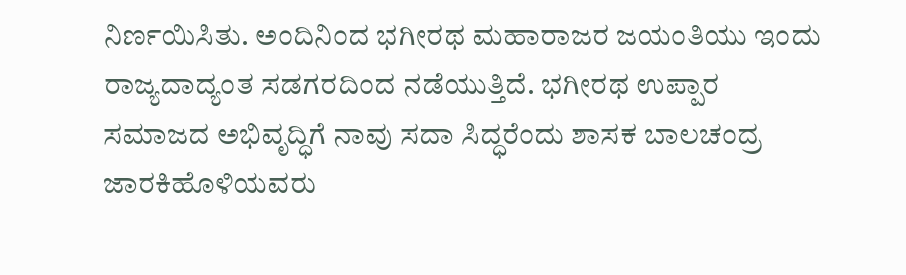ನಿರ್ಣಯಿಸಿತು. ಅಂದಿನಿಂದ ಭಗೀರಥ ಮಹಾರಾಜರ ಜಯಂತಿಯು ಇಂದು ರಾಜ್ಯದಾದ್ಯಂತ ಸಡಗರದಿಂದ ನಡೆಯುತ್ತಿದೆ. ಭಗೀರಥ ಉಪ್ಪಾರ ಸಮಾಜದ ಅಭಿವೃದ್ಧಿಗೆ ನಾವು ಸದಾ ಸಿದ್ಧರೆಂದು ಶಾಸಕ ಬಾಲಚಂದ್ರ ಜಾರಕಿಹೊಳಿಯವರು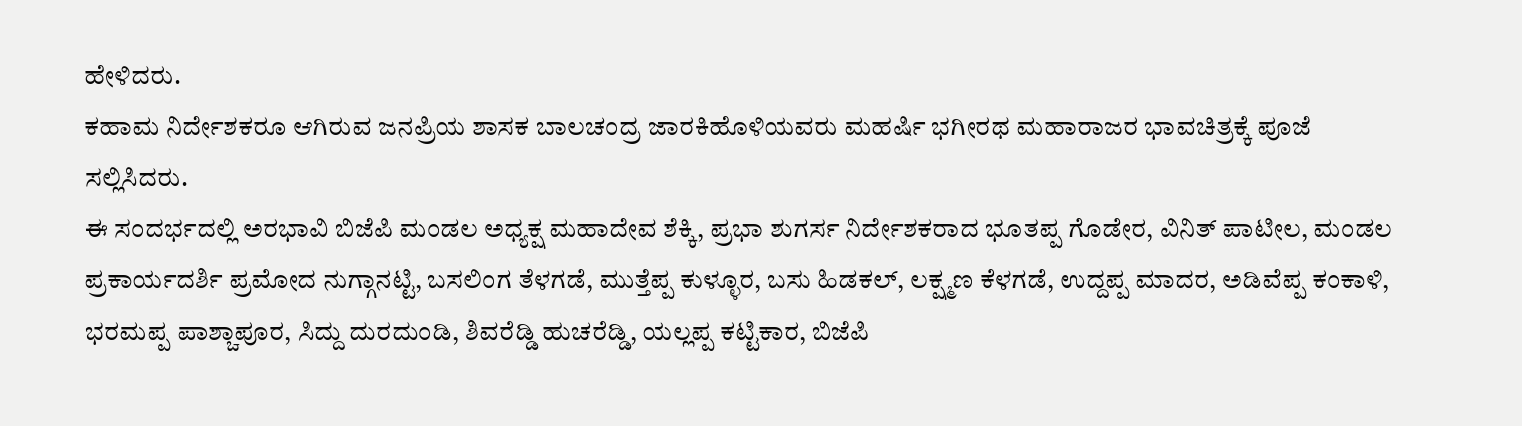ಹೇಳಿದರು.
ಕಹಾಮ ನಿರ್ದೇಶಕರೂ ಆಗಿರುವ ಜನಪ್ರಿಯ ಶಾಸಕ ಬಾಲಚಂದ್ರ ಜಾರಕಿಹೊಳಿಯವರು ಮಹರ್ಷಿ ಭಗೀರಥ ಮಹಾರಾಜರ ಭಾವಚಿತ್ರಕ್ಕೆ ಪೂಜೆ ಸಲ್ಲಿಸಿದರು.
ಈ ಸಂದರ್ಭದಲ್ಲಿ ಅರಭಾವಿ ಬಿಜೆಪಿ ಮಂಡಲ ಅಧ್ಯಕ್ಷ ಮಹಾದೇವ ಶೆಕ್ಕಿ, ಪ್ರಭಾ ಶುಗರ್ಸ ನಿರ್ದೇಶಕರಾದ ಭೂತಪ್ಪ ಗೊಡೇರ, ವಿನಿತ್ ಪಾಟೀಲ, ಮಂಡಲ ಪ್ರಕಾರ್ಯದರ್ಶಿ ಪ್ರಮೋದ ನುಗ್ಗಾನಟ್ಟಿ, ಬಸಲಿಂಗ ತೆಳಗಡೆ, ಮುತ್ತೆಪ್ಪ ಕುಳ್ಳೂರ, ಬಸು ಹಿಡಕಲ್, ಲಕ್ಷ್ಮಣ ಕೆಳಗಡೆ, ಉದ್ದಪ್ಪ ಮಾದರ, ಅಡಿವೆಪ್ಪ ಕಂಕಾಳಿ, ಭರಮಪ್ಪ ಪಾಶ್ಚಾಪೂರ, ಸಿದ್ದು ದುರದುಂಡಿ, ಶಿವರೆಡ್ಡಿ ಹುಚರೆಡ್ಡಿ, ಯಲ್ಲಪ್ಪ ಕಟ್ಟಿಕಾರ, ಬಿಜೆಪಿ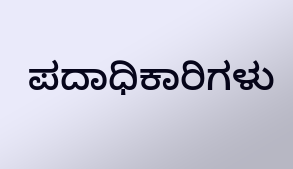ಪದಾಧಿಕಾರಿಗಳು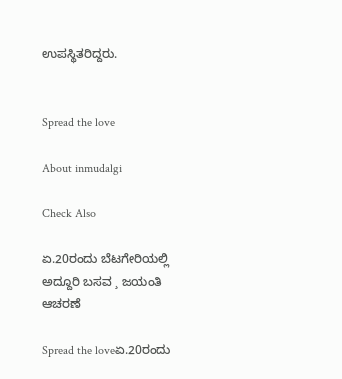ಉಪಸ್ಥಿತರಿದ್ದರು.


Spread the love

About inmudalgi

Check Also

ಏ.20ರಂದು ಬೆಟಗೇರಿಯಲ್ಲಿ ಅದ್ದೂರಿ ಬಸವ ¸ ಜಯಂತಿ ಆಚರಣೆ

Spread the loveಏ.20ರಂದು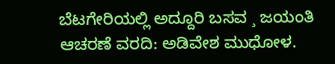ಬೆಟಗೇರಿಯಲ್ಲಿ ಅದ್ದೂರಿ ಬಸವ ¸ ಜಯಂತಿ ಆಚರಣೆ ವರದಿ: ಅಡಿವೇಶ ಮುಧೋಳ.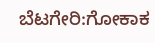ಬೆಟಗೇರಿ:ಗೋಕಾಕ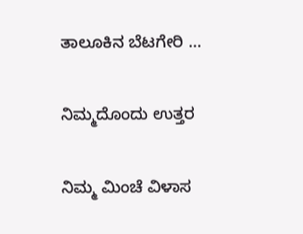ತಾಲೂಕಿನ ಬೆಟಗೇರಿ …

ನಿಮ್ಮದೊಂದು ಉತ್ತರ

ನಿಮ್ಮ ಮಿಂಚೆ ವಿಳಾಸ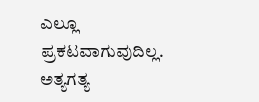ಎಲ್ಲೂ ಪ್ರಕಟವಾಗುವುದಿಲ್ಲ. ಅತ್ಯಗತ್ಯ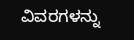ವಿವರಗಳನ್ನು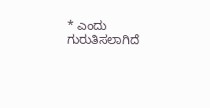* ಎಂದು ಗುರುತಿಸಲಾಗಿದೆ